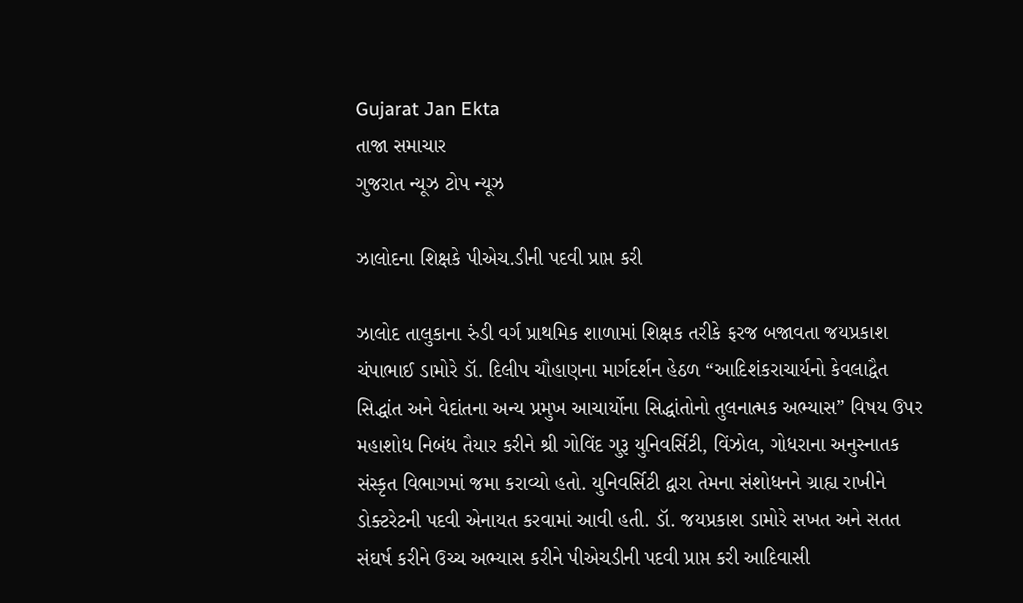Gujarat Jan Ekta
તાજા સમાચાર
ગુજરાત ન્યૂઝ ટોપ ન્યૂઝ

ઝાલોદના શિક્ષકે પીએચ.ડીની પદવી પ્રાપ્ત કરી

ઝાલોદ તાલુકાના રુંડી વર્ગ પ્રાથમિક શાળામાં શિક્ષક તરીકે ફરજ બજાવતા જયપ્રકાશ ચંપાભાઈ ડામોરે ડૉ. દિલીપ ચૌહાણના માર્ગદર્શન હેઠળ “આદિશંકરાચાર્યનો કેવલાદ્વૈત સિદ્ધાંત અને વેદાંતના અન્ય પ્રમુખ આચાર્યોના સિદ્ધાંતોનો તુલનાત્મક અભ્યાસ” વિષય ઉપર મહાશોધ નિબંધ તૈયાર કરીને શ્રી ગોવિંદ ગુરૂ યુનિવર્સિટી, વિંઝોલ, ગોધરાના અનુસ્નાતક સંસ્કૃત વિભાગમાં જમા કરાવ્યો હતો. યુનિવર્સિટી દ્વારા તેમના સંશોધનને ગ્રાહ્ય રાખીને ડોક્ટરેટની પદવી એનાયત કરવામાં આવી હતી. ડૉ. જયપ્રકાશ ડામોરે સખત અને સતત સંઘર્ષ કરીને ઉચ્ચ અભ્યાસ કરીને પીએચડીની પદવી પ્રાપ્ત કરી આદિવાસી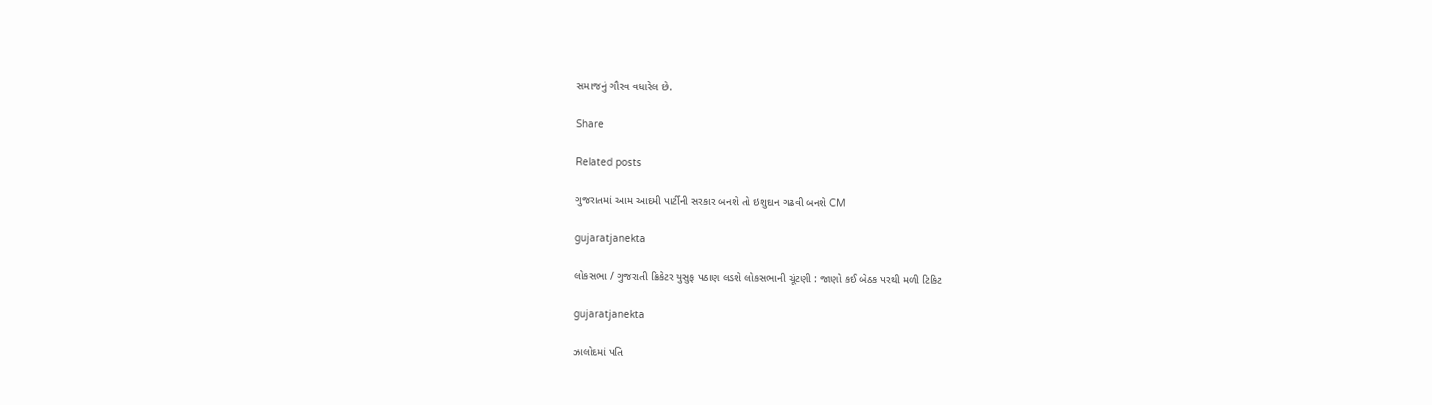સમાજનું ગૌરવ વધારેલ છે.

Share

Related posts

ગુજરાતમાં આમ આદમી પાર્ટીની સરકાર બનશે તો ઇશુદાન ગઢવી બનશે CM

gujaratjanekta

લોકસભા / ગુજરાતી ક્રિકેટર યુસુફ પઠાણ લડશે લોકસભાની ચૂંટણી : જાણો કઈ બેઠક પરથી મળી ટિકિટ

gujaratjanekta

ઝાલોદમાં પતિ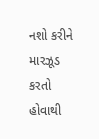નશો કરીને મારઝૂડ કરતો હોવાથી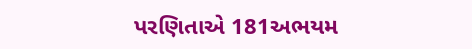પરણિતાએ 181અભયમ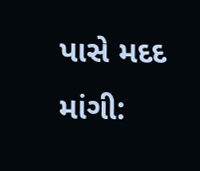પાસે મદદ માંગી: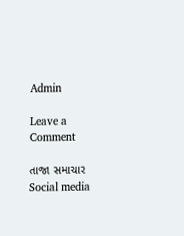Admin

Leave a Comment

તાજા સમાચાર
Social media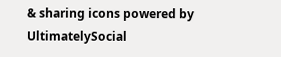& sharing icons powered by UltimatelySocial